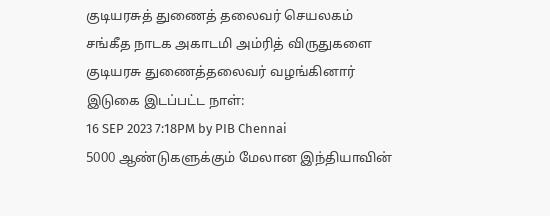குடியரசுத் துணைத் தலைவர் செயலகம்
சங்கீத நாடக அகாடமி அம்ரித் விருதுகளை குடியரசு துணைத்தலைவர் வழங்கினார்
இடுகை இடப்பட்ட நாள்:
16 SEP 2023 7:18PM by PIB Chennai
5000 ஆண்டுகளுக்கும் மேலான இந்தியாவின்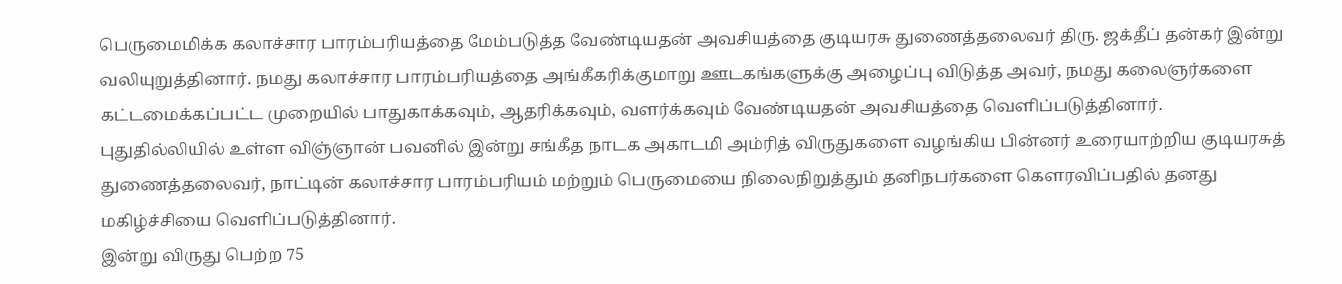பெருமைமிக்க கலாச்சார பாரம்பரியத்தை மேம்படுத்த வேண்டியதன் அவசியத்தை குடியரசு துணைத்தலைவர் திரு. ஜக்தீப் தன்கர் இன்று வலியுறுத்தினார். நமது கலாச்சார பாரம்பரியத்தை அங்கீகரிக்குமாறு ஊடகங்களுக்கு அழைப்பு விடுத்த அவர், நமது கலைஞர்களை கட்டமைக்கப்பட்ட முறையில் பாதுகாக்கவும், ஆதரிக்கவும், வளர்க்கவும் வேண்டியதன் அவசியத்தை வெளிப்படுத்தினார்.
புதுதில்லியில் உள்ள விஞ்ஞான் பவனில் இன்று சங்கீத நாடக அகாடமி அம்ரித் விருதுகளை வழங்கிய பின்னர் உரையாற்றிய குடியரசுத் துணைத்தலைவர், நாட்டின் கலாச்சார பாரம்பரியம் மற்றும் பெருமையை நிலைநிறுத்தும் தனிநபர்களை கௌரவிப்பதில் தனது மகிழ்ச்சியை வெளிப்படுத்தினார்.
இன்று விருது பெற்ற 75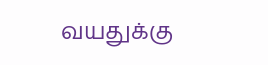வயதுக்கு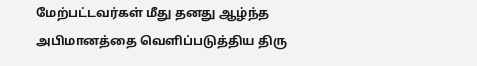மேற்பட்டவர்கள் மீது தனது ஆழ்ந்த அபிமானத்தை வெளிப்படுத்திய திரு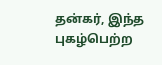தன்கர், இந்த புகழ்பெற்ற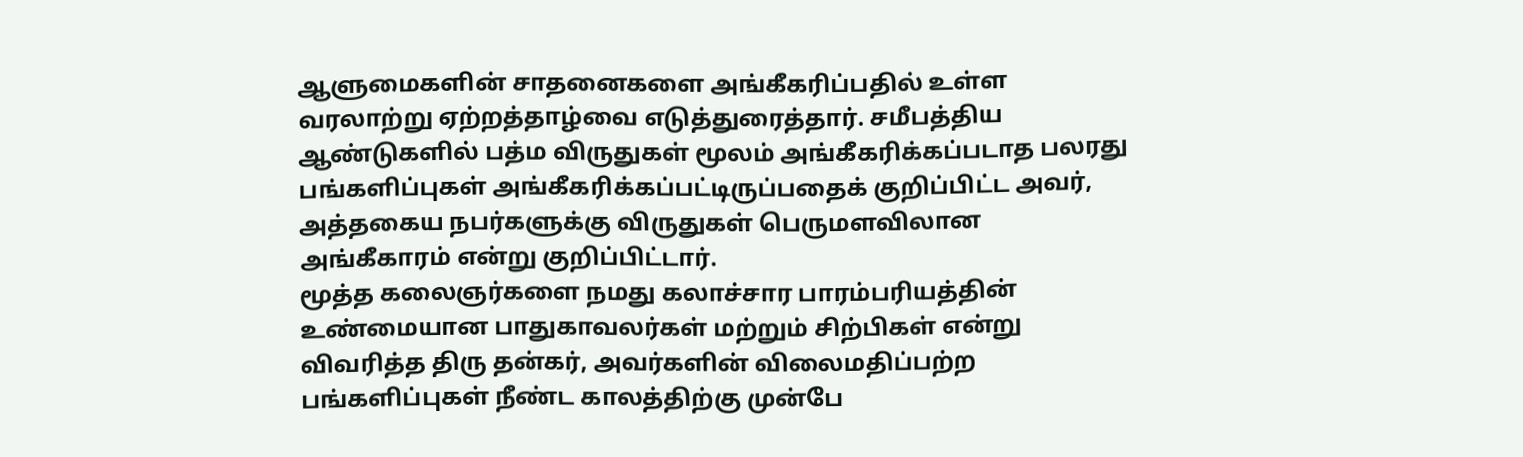ஆளுமைகளின் சாதனைகளை அங்கீகரிப்பதில் உள்ள வரலாற்று ஏற்றத்தாழ்வை எடுத்துரைத்தார். சமீபத்திய ஆண்டுகளில் பத்ம விருதுகள் மூலம் அங்கீகரிக்கப்படாத பலரது பங்களிப்புகள் அங்கீகரிக்கப்பட்டிருப்பதைக் குறிப்பிட்ட அவர், அத்தகைய நபர்களுக்கு விருதுகள் பெருமளவிலான அங்கீகாரம் என்று குறிப்பிட்டார்.
மூத்த கலைஞர்களை நமது கலாச்சார பாரம்பரியத்தின் உண்மையான பாதுகாவலர்கள் மற்றும் சிற்பிகள் என்று விவரித்த திரு தன்கர், அவர்களின் விலைமதிப்பற்ற பங்களிப்புகள் நீண்ட காலத்திற்கு முன்பே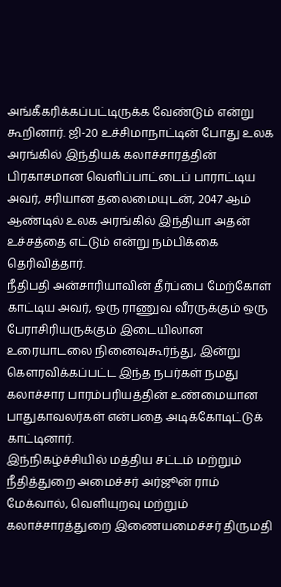அங்கீகரிக்கப்பட்டிருக்க வேண்டும் என்று கூறினார். ஜி-20 உச்சிமாநாட்டின் போது உலக அரங்கில் இந்தியக் கலாச்சாரத்தின் பிரகாசமான வெளிப்பாட்டைப் பாராட்டிய அவர், சரியான தலைமையுடன், 2047 ஆம் ஆண்டில் உலக அரங்கில் இந்தியா அதன் உச்சத்தை எட்டும் என்று நம்பிக்கை தெரிவித்தார்.
நீதிபதி அன்சாரியாவின் தீர்ப்பை மேற்கோள் காட்டிய அவர், ஒரு ராணுவ வீரருக்கும் ஒரு பேராசிரியருக்கும் இடையிலான உரையாடலை நினைவுகூர்ந்து, இன்று கௌரவிக்கப்பட்ட இந்த நபர்கள் நமது கலாச்சார பாரம்பரியத்தின் உண்மையான பாதுகாவலர்கள் என்பதை அடிக்கோடிட்டுக் காட்டினார்.
இந்நிகழ்ச்சியில் மத்திய சட்டம் மற்றும் நீதித்துறை அமைச்சர் அர்ஜூன் ராம் மேக்வால், வெளியுறவு மற்றும் கலாச்சாரத்துறை இணையமைச்சர் திருமதி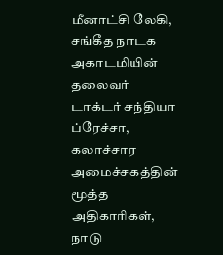மீனாட்சி லேகி, சங்கீத நாடக அகாடமியின் தலைவர் டாக்டர் சந்தியா ப்ரேச்சா, கலாச்சார அமைச்சகத்தின் மூத்த அதிகாரிகள், நாடு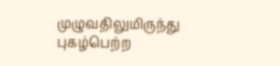முழுவதிலுமிருந்து புகழ்பெற்ற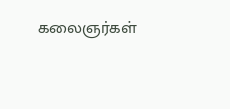கலைஞர்கள்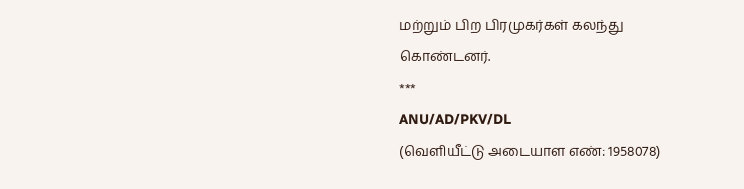மற்றும் பிற பிரமுகர்கள் கலந்து கொண்டனர்.
***
ANU/AD/PKV/DL
(வெளியீட்டு அடையாள எண்: 1958078)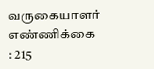வருகையாளர் எண்ணிக்கை : 215